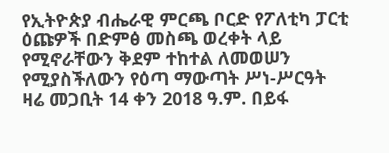የኢትዮጵያ ብሔራዊ ምርጫ ቦርድ የፖለቲካ ፓርቲ ዕጩዎች በድምፅ መስጫ ወረቀት ላይ የሚኖራቸውን ቅደም ተከተል ለመወሠን የሚያስችለውን የዕጣ ማውጣት ሥነ-ሥርዓት ዛሬ መጋቢት 14 ቀን 2018 ዓ.ም. በይፋ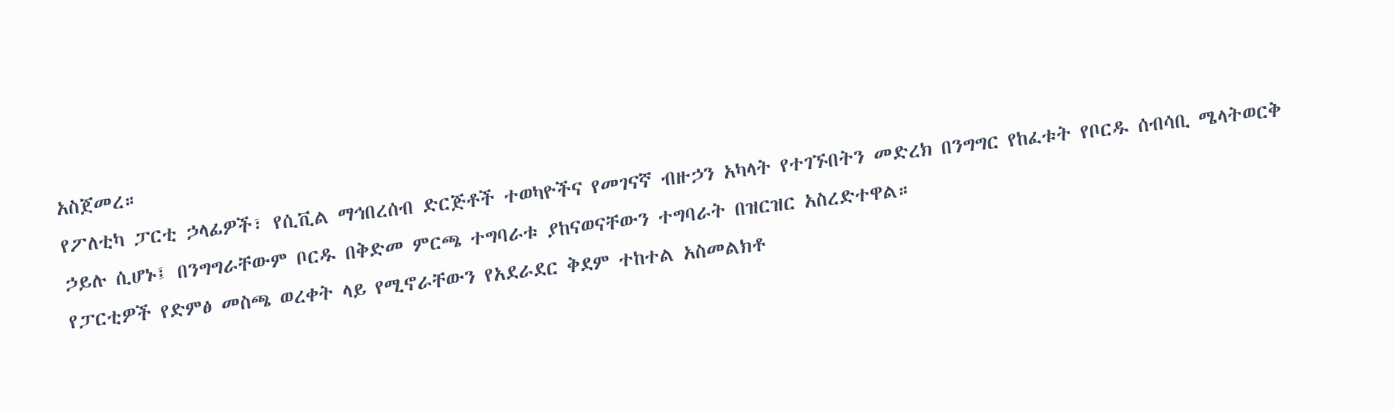አስጀመረ።
የፖለቲካ ፓርቲ ኃላፊዎች፣ የሲቪል ማኅበረሰብ ድርጅቶች ተወካዮችና የመገናኛ ብዙኃን አካላት የተገኙበትን መድረክ በንግግር የከፈቱት የቦርዱ ሰብሳቢ ሜላትወርቅ ኃይሉ ሲሆኑ፤ በንግግራቸውም ቦርዱ በቅድመ ምርጫ ተግባራቱ ያከናወናቸውን ተግባራት በዝርዝር አስረድተዋል።
የፓርቲዎች የድምፅ መስጫ ወረቀት ላይ የሚኖራቸውን የአደራደር ቅደም ተከተል አስመልክቶ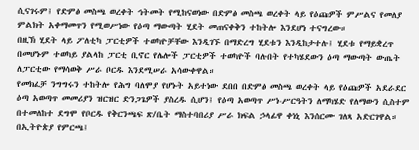ሲናገሩም፤ የድምፅ መስጫ ወረቀት ኅትመት የሚከናወነው በድምፅ መስጫ ወረቀት ላይ የዕጩዎች ምሥልና የመለያ ምልክት አቀማመጥን የሚወሥነው የዕጣ ማውጣት ሂደት መጠናቀቅን ተከትሎ እንደሆነ ተናግረው።
በዚኽ ሂደት ላይ ፖለቲካ ፓርቲዎች ተወካዮቻቸው እንዲገኙ በማድረግ ሂደቱን እንዲከታተሉ፤ ሂደቱ የማይቋረጥ በመሆኑም ተወካይ ያልላከ ፓርቲ ቢኖር የሌሎች ፓርቲዎች ተወካዮች ባሉበት የተካሄደውን ዕጣ ማውጣት ውጤት ለፓርቲው የማሳወቅ ሥራ ቦርዱ እንደሚሠራ አሳውቀዋል።
የመክፈቻ ንግግሩን ተከትሎ የሕግ ባለሞያ የሆኑት አይተነው ደበበ በድምፅ መስጫ ወረቀት ላይ የዕጩዎች አደራደር ዕጣ አወጣጥ መመሪያን ዝርዝር ድንጋጌዎች ያስረዱ ሲሆን፤ የዕጣ አወጣጥ ሥነ-ሥርዓትን ለማካሄድ የለማውን ሲስተም በተመለከተ ደግሞ የቦርዱ የቅርንጫፍ ጽ/ቤት ማስተባበሪያ ሥራ ክፍል ኃላፊዋ ቀነኒ እንሰርሙ ገለጻ አድርገዋል።
በኢትዮጵያ የምርጫ፤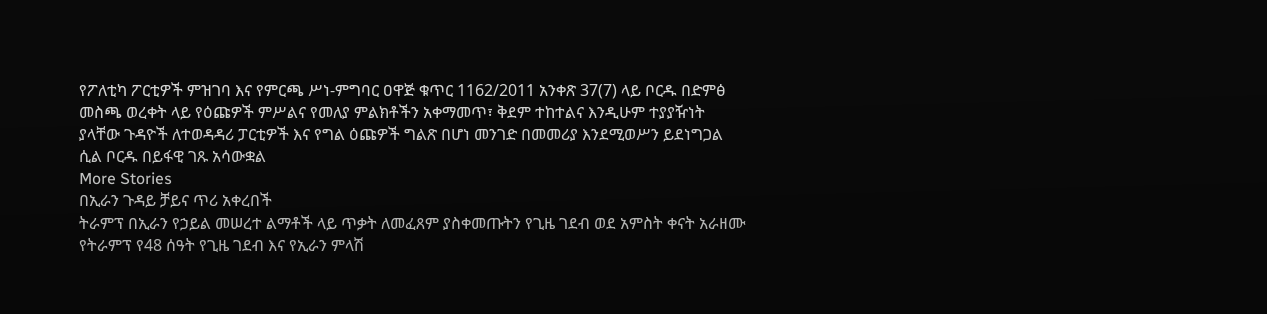የፖለቲካ ፖርቲዎች ምዝገባ እና የምርጫ ሥነ-ምግባር ዐዋጅ ቁጥር 1162/2011 አንቀጽ 37(7) ላይ ቦርዱ በድምፅ መስጫ ወረቀት ላይ የዕጩዎች ምሥልና የመለያ ምልክቶችን አቀማመጥ፣ ቅደም ተከተልና እንዲሁም ተያያዥነት ያላቸው ጉዳዮች ለተወዳዳሪ ፓርቲዎች እና የግል ዕጩዎች ግልጽ በሆነ መንገድ በመመሪያ እንደሚወሥን ይደነግጋል ሲል ቦርዱ በይፋዊ ገጹ አሳውቋል
More Stories
በኢራን ጉዳይ ቻይና ጥሪ አቀረበች
ትራምፕ በኢራን የኃይል መሠረተ ልማቶች ላይ ጥቃት ለመፈጸም ያስቀመጡትን የጊዜ ገደብ ወደ አምስት ቀናት አራዘሙ
የትራምፕ የ48 ሰዓት የጊዜ ገደብ እና የኢራን ምላሽ